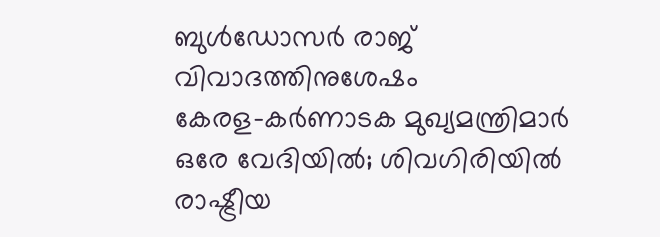ബുൾഡോസർ രാജ് വിവാദത്തിനുശേഷം കേരള–കർണാടക മുഖ്യമന്ത്രിമാർ ഒരേ വേദിയിൽ; ശിവഗിരിയിൽ രാഷ്ട്രീയ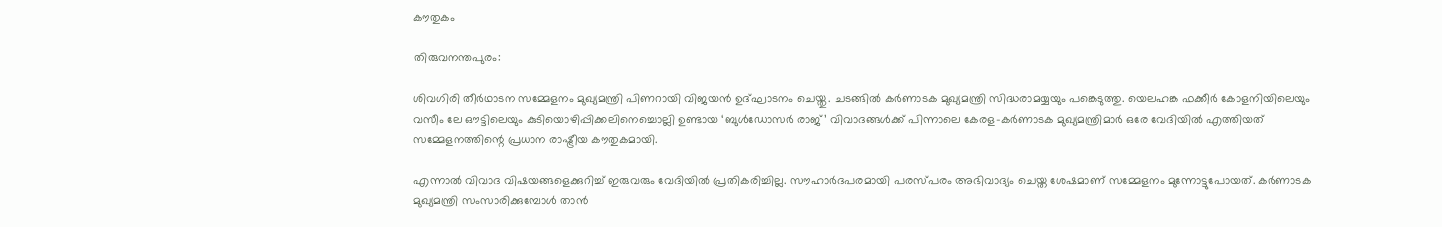കൗതുകം

തിരുവനന്തപുരം:

ശിവഗിരി തീർഥാടന സമ്മേളനം മുഖ്യമന്ത്രി പിണറായി വിജയൻ ഉദ്ഘാടനം ചെയ്തു. ചടങ്ങിൽ കർണാടക മുഖ്യമന്ത്രി സിദ്ധരാമയ്യയും പങ്കെടുത്തു. യെലഹങ്ക ഫക്കീർ കോളനിയിലെയും വസീം ലേ ഔട്ടിലെയും കുടിയൊഴിപ്പിക്കലിനെച്ചൊല്ലി ഉണ്ടായ ‘ബുൾഡോസർ രാജ്’ വിവാദങ്ങൾക്ക് പിന്നാലെ കേരള–കർണാടക മുഖ്യമന്ത്രിമാർ ഒരേ വേദിയിൽ എത്തിയത് സമ്മേളനത്തിന്റെ പ്രധാന രാഷ്ട്രീയ കൗതുകമായി.

എന്നാൽ വിവാദ വിഷയങ്ങളെക്കുറിച്ച് ഇരുവരും വേദിയിൽ പ്രതികരിച്ചില്ല. സൗഹാർദപരമായി പരസ്പരം അഭിവാദ്യം ചെയ്ത ശേഷമാണ് സമ്മേളനം മുന്നോട്ടുപോയത്. കർണാടക മുഖ്യമന്ത്രി സംസാരിക്കുമ്പോൾ താൻ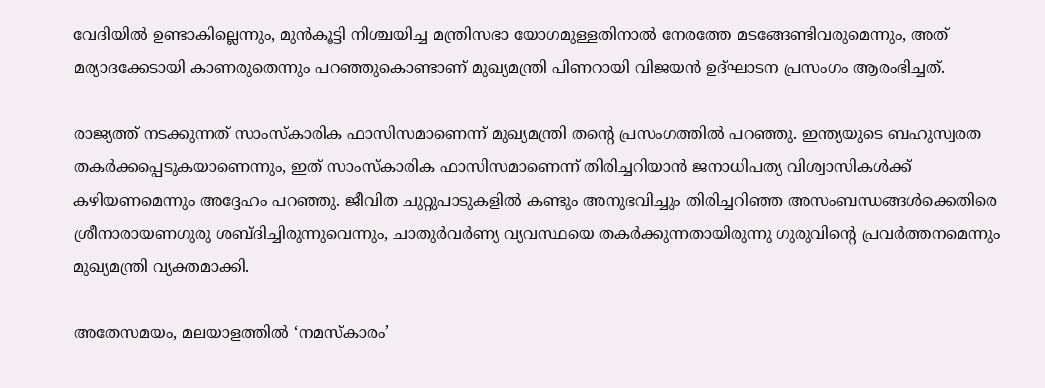വേദിയിൽ ഉണ്ടാകില്ലെന്നും, മുൻകൂട്ടി നിശ്ചയിച്ച മന്ത്രിസഭാ യോഗമുള്ളതിനാൽ നേരത്തേ മടങ്ങേണ്ടിവരുമെന്നും, അത് മര്യാദക്കേടായി കാണരുതെന്നും പറഞ്ഞുകൊണ്ടാണ് മുഖ്യമന്ത്രി പിണറായി വിജയൻ ഉദ്ഘാടന പ്രസംഗം ആരംഭിച്ചത്.

രാജ്യത്ത് നടക്കുന്നത് സാംസ്കാരിക ഫാസിസമാണെന്ന് മുഖ്യമന്ത്രി തന്റെ പ്രസംഗത്തിൽ പറഞ്ഞു. ഇന്ത്യയുടെ ബഹുസ്വരത തകർക്കപ്പെടുകയാണെന്നും, ഇത് സാംസ്കാരിക ഫാസിസമാണെന്ന് തിരിച്ചറിയാൻ ജനാധിപത്യ വിശ്വാസികൾക്ക് കഴിയണമെന്നും അദ്ദേഹം പറഞ്ഞു. ജീവിത ചുറ്റുപാടുകളിൽ കണ്ടും അനുഭവിച്ചും തിരിച്ചറിഞ്ഞ അസംബന്ധങ്ങൾക്കെതിരെ ശ്രീനാരായണഗുരു ശബ്ദിച്ചിരുന്നുവെന്നും, ചാതുർവർണ്യ വ്യവസ്ഥയെ തകർക്കുന്നതായിരുന്നു ഗുരുവിന്റെ പ്രവർത്തനമെന്നും മുഖ്യമന്ത്രി വ്യക്തമാക്കി.

അതേസമയം, മലയാളത്തിൽ ‘നമസ്കാരം’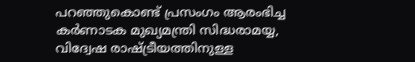പറഞ്ഞുകൊണ്ട് പ്രസംഗം ആരംഭിച്ച കർണാടക മുഖ്യമന്ത്രി സിദ്ധരാമയ്യ, വിദ്വേഷ രാഷ്ട്രീയത്തിനുള്ള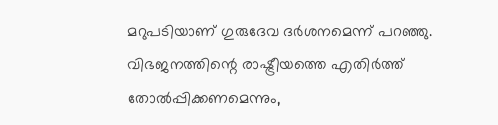മറുപടിയാണ് ഗുരുദേവ ദർശനമെന്ന് പറഞ്ഞു. വിഭജനത്തിന്റെ രാഷ്ട്രീയത്തെ എതിർത്ത് തോൽപ്പിക്കണമെന്നും,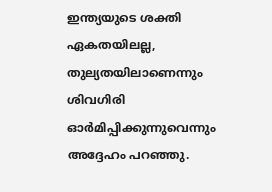ഇന്ത്യയുടെ ശക്തി ഏകതയിലല്ല, തുല്യതയിലാണെന്നും ശിവഗിരി ഓർമിപ്പിക്കുന്നുവെന്നും അദ്ദേഹം പറഞ്ഞു.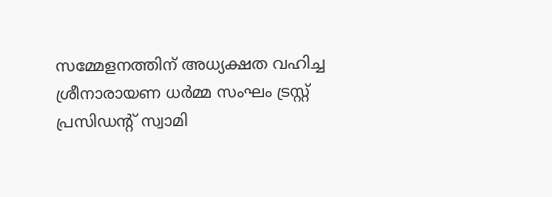സമ്മേളനത്തിന് അധ്യക്ഷത വഹിച്ച ശ്രീനാരായണ ധർമ്മ സംഘം ട്രസ്റ്റ് പ്രസിഡന്റ് സ്വാമി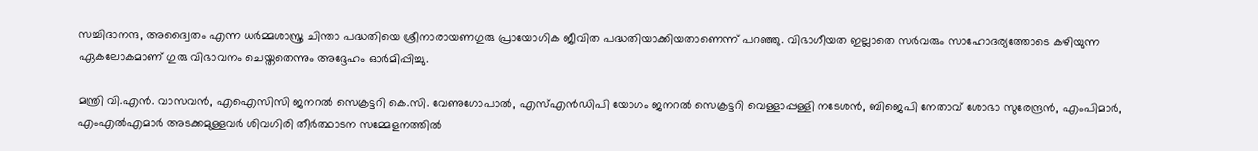സച്ചിദാനന്ദ, അദ്വൈതം എന്ന ധർമ്മശാസ്ത്ര ചിന്താ പദ്ധതിയെ ശ്രീനാരായണഗുരു പ്രായോഗിക ജീവിത പദ്ധതിയാക്കിയതാണെന്ന് പറഞ്ഞു. വിഭാഗീയത ഇല്ലാതെ സർവരും സാഹോദര്യത്തോടെ കഴിയുന്ന ഏകലോകമാണ് ഗുരു വിഭാവനം ചെയ്തതെന്നും അദ്ദേഹം ഓർമിപ്പിച്ചു.

മന്ത്രി വി.എൻ. വാസവൻ, എഐസിസി ജനറൽ സെക്രട്ടറി കെ.സി. വേണുഗോപാൽ, എസ്എൻഡിപി യോഗം ജനറൽ സെക്രട്ടറി വെള്ളാപ്പള്ളി നടേശൻ, ബിജെപി നേതാവ് ശോഭാ സുരേന്ദ്രൻ, എംപിമാർ, എംഎൽഎമാർ അടക്കമുള്ളവർ ശിവഗിരി തീർത്ഥാടന സമ്മേളനത്തിൽ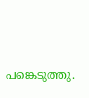പങ്കെടുത്തു.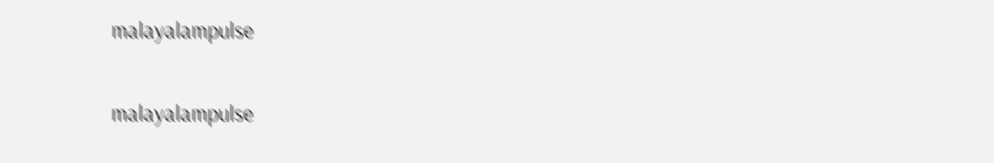malayalampulse

malayalampulse